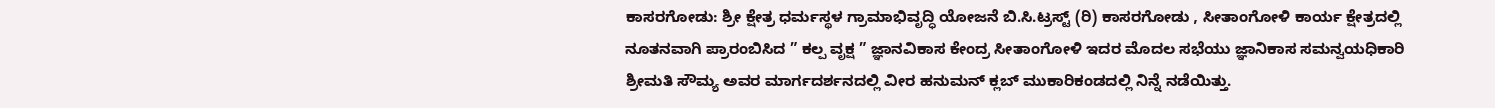ಕಾಸರಗೋಡು: ಶ್ರೀ ಕ್ಷೇತ್ರ ಧರ್ಮಸ್ಥಳ ಗ್ರಾಮಾಭಿವೃದ್ಧಿ ಯೋಜನೆ ಬಿ.ಸಿ.ಟ್ರಸ್ಟ್ (ರಿ) ಕಾಸರಗೋಡು , ಸೀತಾಂಗೋಳಿ ಕಾರ್ಯ ಕ್ಷೇತ್ರದಲ್ಲಿ ನೂತನವಾಗಿ ಪ್ರಾರಂಬಿಸಿದ ” ಕಲ್ಪ ವೃಕ್ಷ ” ಜ್ಞಾನವಿಕಾಸ ಕೇಂದ್ರ ಸೀತಾಂಗೋಳಿ ಇದರ ಮೊದಲ ಸಭೆಯು ಜ್ಞಾನಿಕಾಸ ಸಮನ್ವಯಧಿಕಾರಿ ಶ್ರೀಮತಿ ಸೌಮ್ಯ ಅವರ ಮಾರ್ಗದರ್ಶನದಲ್ಲಿ ವೀರ ಹನುಮನ್ ಕ್ಲಬ್ ಮುಕಾರಿಕಂಡದಲ್ಲಿ ನಿನ್ನೆ ನಡೆಯಿತ್ತು.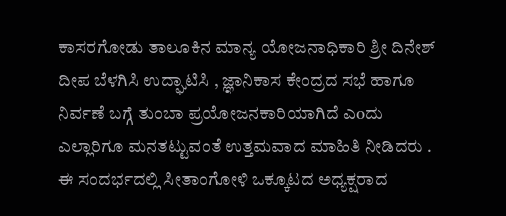ಕಾಸರಗೋಡು ತಾಲೂಕಿನ ಮಾನ್ಯ ಯೋಜನಾಧಿಕಾರಿ ಶ್ರೀ ದಿನೇಶ್ ದೀಪ ಬೆಳಗಿಸಿ ಉದ್ಘಾಟಿಸಿ , ಜ್ಞಾನಿಕಾಸ ಕೇಂದ್ರದ ಸಭೆ ಹಾಗೂ ನಿರ್ವಣೆ ಬಗ್ಗೆ ತುಂಬಾ ಪ್ರಯೋಜನಕಾರಿಯಾಗಿದೆ ಎoದು ಎಲ್ಲಾರಿಗೂ ಮನತಟ್ಟುವಂತೆ ಉತ್ತಮವಾದ ಮಾಹಿತಿ ನೀಡಿದರು . ಈ ಸಂದರ್ಭದಲ್ಲಿ ಸೀತಾಂಗೋಳಿ ಒಕ್ಕೂಟದ ಅಧ್ಯಕ್ಷರಾದ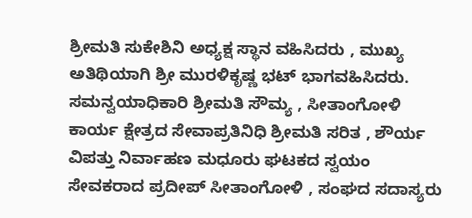ಶ್ರೀಮತಿ ಸುಕೇಶಿನಿ ಅಧ್ಯಕ್ಷ ಸ್ಥಾನ ವಹಿಸಿದರು , ಮುಖ್ಯ ಅತಿಥಿಯಾಗಿ ಶ್ರೀ ಮುರಳಿಕೃಷ್ಣ ಭಟ್ ಭಾಗವಹಿಸಿದರು.
ಸಮನ್ವಯಾಧಿಕಾರಿ ಶ್ರೀಮತಿ ಸೌಮ್ಯ , ಸೀತಾಂಗೋಳಿ ಕಾರ್ಯ ಕ್ಷೇತ್ರದ ಸೇವಾಪ್ರತಿನಿಧಿ ಶ್ರೀಮತಿ ಸರಿತ , ಶೌರ್ಯ ವಿಪತ್ತು ನಿರ್ವಾಹಣ ಮಧೂರು ಘಟಕದ ಸ್ವಯಂ ಸೇವಕರಾದ ಪ್ರದೀಪ್ ಸೀತಾಂಗೋಳಿ , ಸಂಘದ ಸದಾಸ್ಯರು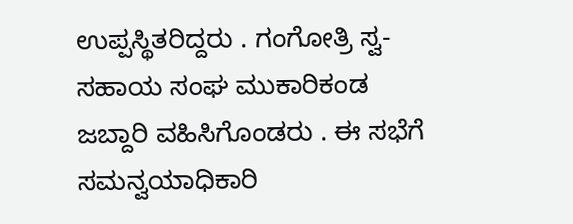ಉಪ್ಪಸ್ಥಿತರಿದ್ದರು . ಗಂಗೋತ್ರಿ ಸ್ವ-ಸಹಾಯ ಸಂಘ ಮುಕಾರಿಕಂಡ ಜಬ್ದಾರಿ ವಹಿಸಿಗೊಂಡರು . ಈ ಸಭೆಗೆ ಸಮನ್ವಯಾಧಿಕಾರಿ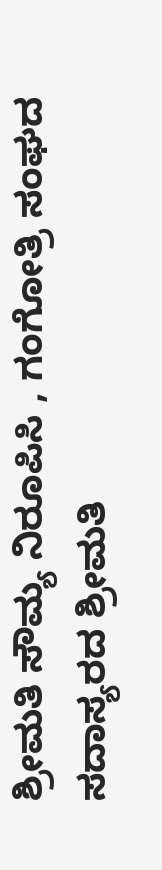ಶ್ರೀಮತಿ ಸೌಮ್ಯ ನಿರೂಪಿಸಿ , ಗಂಗೋತ್ರಿ ಸಂಘದ ಸದಾಸ್ಯರದ ಶ್ರೀಮತಿ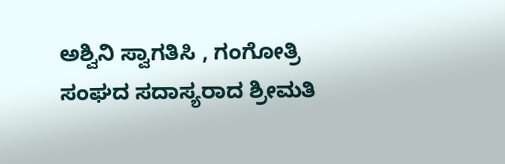ಅಶ್ವಿನಿ ಸ್ವಾಗತಿಸಿ , ಗಂಗೋತ್ರಿ ಸಂಘದ ಸದಾಸ್ಯರಾದ ಶ್ರೀಮತಿ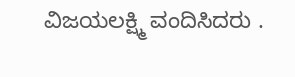ವಿಜಯಲಕ್ಷ್ಮಿ ವಂದಿಸಿದರು .